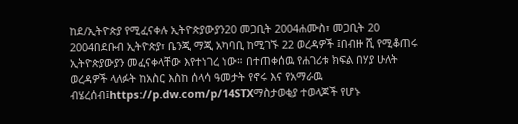ከደ/ኢትዮጵያ የሚፈናቀሉ ኢትዮጵያውያን20 መጋቢት 2004ሐሙስ፣ መጋቢት 20 2004በደቡብ ኢትዮጵያ፣ ቤንጂ ማጂ አካባቢ ከሚገኙ 22 ወረዳዎች ፤በብዙ ሺ የሚቆጠሩ ኢትዮጵያውያን መፈናቀላቸው እየተነገረ ነው። በተጠቀሰዉ የሐገሪቱ ክፍል በሃያ ሁለት ወረዳዎች ላለፉት ከአስር እስከ ሰላሳ ዓመታት የኖሩ እና የአማራዉ ብሄረሰብ፤https://p.dw.com/p/14STXማስታወቂያ ተወላጆች የሆኑ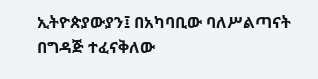ኢትዮጵያውያን፤ በአካባቢው ባለሥልጣናት በግዳጅ ተፈናቅለው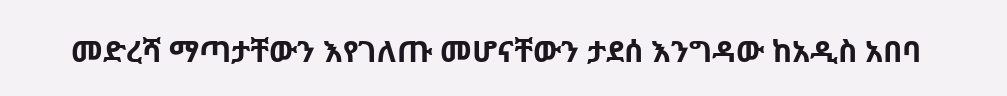መድረሻ ማጣታቸውን እየገለጡ መሆናቸውን ታደሰ እንግዳው ከአዲስ አበባ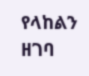የላከልን ዘገባ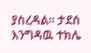ያስረዳል። ታደሰ እንግዳዉ ተክሌ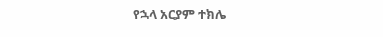የኋላ አርያም ተክሌ